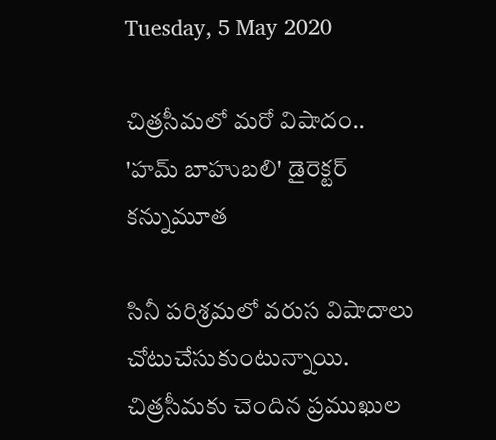Tuesday, 5 May 2020

చిత్రసీమలో మరో విషాదం.. 'హమ్ బాహుబలి' డైరెక్టర్ కన్నుమూత

సినీ పరిశ్రమలో వరుస విషాదాలు చోటుచేసుకుంటున్నాయి. చిత్రసీమకు చెందిన ప్రముఖుల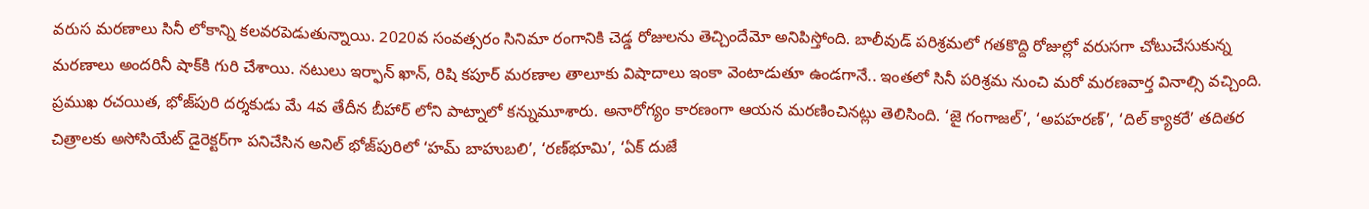వరుస మరణాలు సినీ లోకాన్ని కలవరపెడుతున్నాయి. 2020వ సంవత్సరం సినిమా రంగానికి చెడ్డ రోజుల‌ను తెచ్చిందేమో అనిపిస్తోంది. బాలీవుడ్‌ పరిశ్రమలో గతకొద్ది రోజుల్లో వరుసగా చోటుచేసుకున్న మరణాలు అందరినీ షాక్‌కి గురి చేశాయి. నటులు ఇర్ఫాన్ ఖాన్, రిషి కపూర్ మరణాల తాలూకు విషాదాలు ఇంకా వెంటాడుతూ ఉండగానే.. ఇంతలో సినీ పరిశ్రమ నుంచి మరో మరణవార్త వినాల్సి వచ్చింది. ప్రముఖ రచయిత, భోజ్‌పురి దర్శకుడు మే 4వ తేదీన బీహార్ లోని పాట్నాలో కన్నుమూశారు. అనారోగ్యం కారణంగా ఆయన మరణించినట్లు తెలిసింది. ‘జై గంగాజల్’, ‘అపహరణ్’, ‘దిల్ క్యాకరే’ త‌దిత‌ర చిత్రాల‌కు అసోసియేట్ డైరెక్టర్‌గా పనిచేసిన అనిల్ భోజ్‌పురిలో ‘హమ్ బాహుబలి’, ‘రణ్‌భూమి’, ‘ఏక్ దుజే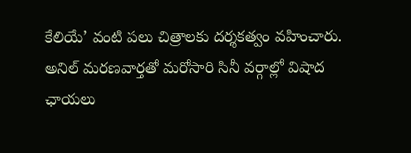కేలియే’ వంటి పలు చిత్రాలకు దర్శకత్వం వహించారు. అనిల్ మరణవార్తతో మరోసారి సినీ వర్గాల్లో విషాద ఛాయలు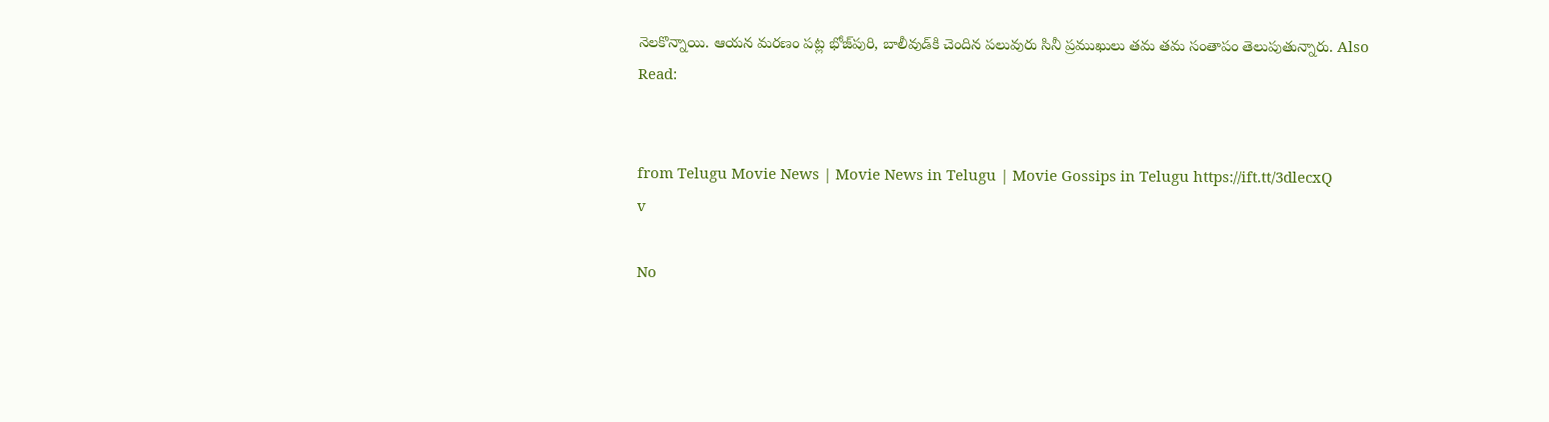నెలకొన్నాయి. ఆయన మరణం పట్ల భోజ్‌పురి, బాలీవుడ్‌కి చెందిన పలువురు సినీ ప్రముఖులు తమ తమ సంతాపం తెలుపుతున్నారు. Also Read:


from Telugu Movie News | Movie News in Telugu | Movie Gossips in Telugu https://ift.tt/3dlecxQ
v

No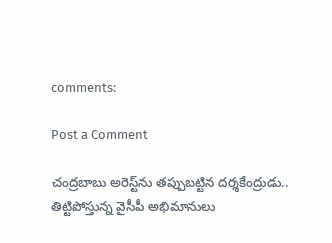comments:

Post a Comment

చంద్రబాబు అరెస్ట్‌ను తప్పుబట్టిన దర్శకేంద్రుడు.. తిట్టిపోస్తున్న వైసీపీ అభిమానులు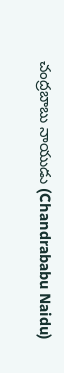చంద్రబాబు నాయుడు (Chandrababu Naidu)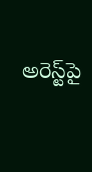అరెస్ట్‌పై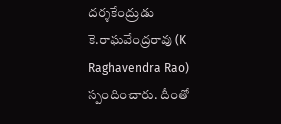దర్శకేంద్రుడు కె.రాఘవేంద్రరావు (K Raghavendra Rao) స్పందించారు. దీంతో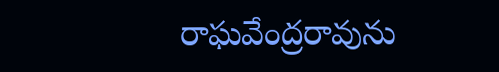రాఘవేంద్రరావును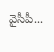వైసీపీ...